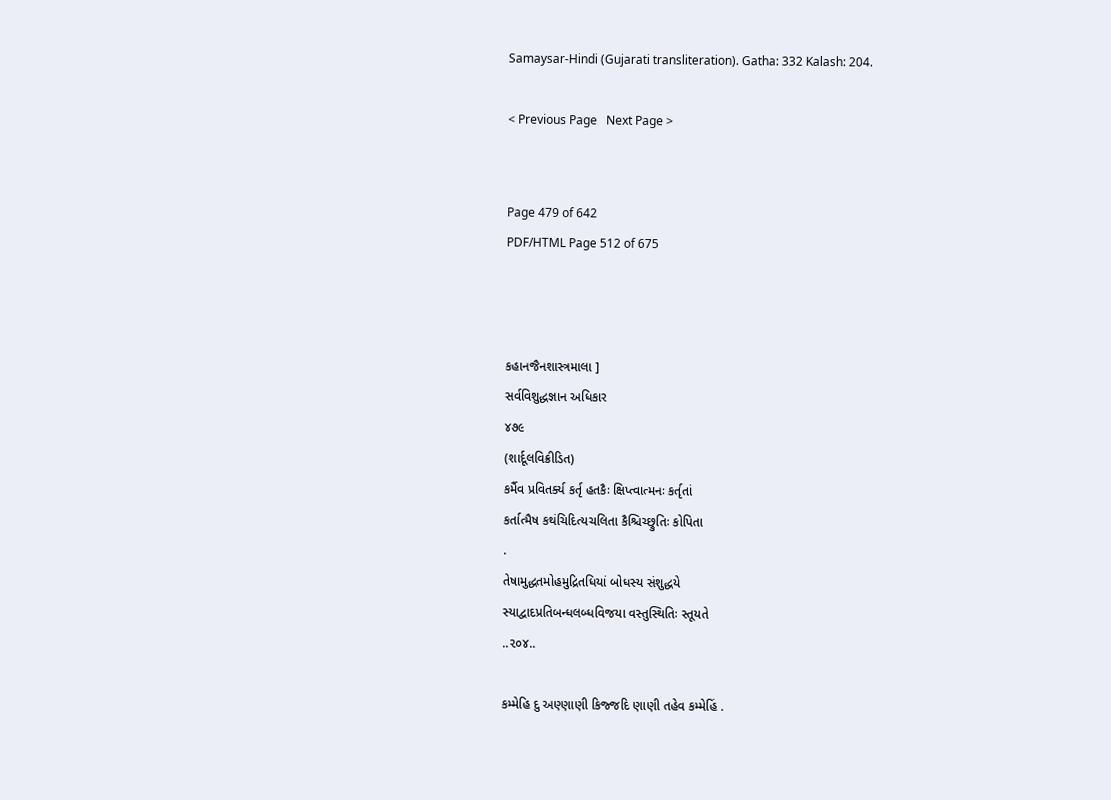Samaysar-Hindi (Gujarati transliteration). Gatha: 332 Kalash: 204.

< Previous Page   Next Page >


Page 479 of 642
PDF/HTML Page 512 of 675



કહાનજૈનશાસ્ત્રમાલા ]
સર્વવિશુદ્ધજ્ઞાન અધિકાર
૪૭૯
(શાર્દૂલવિક્રીડિત)
કર્મૈવ પ્રવિતર્ક્ય કર્તૃ હતકૈઃ ક્ષિપ્ત્વાત્મનઃ કર્તૃતાં
કર્તાત્મૈષ કથંચિદિત્યચલિતા કૈશ્ચિચ્છ્રુતિઃ કોપિતા
.
તેષામુદ્ધતમોહમુદ્રિતધિયાં બોધસ્ય સંશુદ્ધયે
સ્યાદ્વાદપ્રતિબન્ધલબ્ધવિજયા વસ્તુસ્થિતિઃ સ્તૂયતે
..૨૦૪..

કમ્મેહિ દુ અણ્ણાણી કિજ્જદિ ણાણી તહેવ કમ્મેહિં .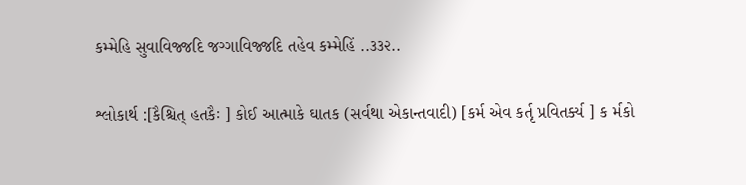કમ્મેહિ સુવાવિજ્જદિ જગ્ગાવિજ્જદિ તહેવ કમ્મેહિં ..૩૩૨..

શ્લોકાર્થ :[કૈશ્ચિત્ હતકૈઃ ] કોઈ આત્માકે ઘાતક (સર્વથા એકાન્તવાદી) [કર્મ એવ કર્તૃ પ્રવિતર્ક્ય ] ક ર્મકો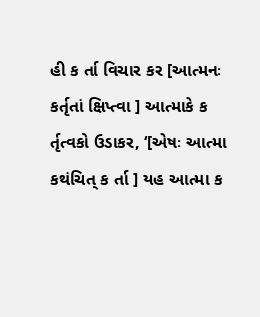હી ક ર્તા વિચાર કર [આત્મનઃ કર્તૃતાં ક્ષિપ્ત્વા ] આત્માકે ક ર્તૃત્વકો ઉડાકર, ‘[એષઃ આત્મા કથંચિત્ ક ર્તા ] યહ આત્મા ક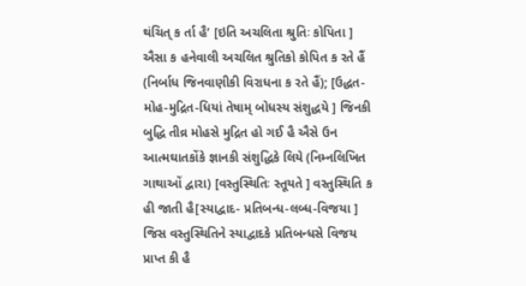થંચિત્ ક ર્તા હૈ’ [ઇતિ અચલિતા શ્રુતિઃ કોપિતા ] ઐસા ક હનેવાલી અચલિત શ્રુતિકો કોપિત ક રતે હૈં (નિર્બાધ જિનવાણીકી વિરાધના ક રતે હૈં); [ઉદ્ધત-મોહ-મુદ્રિત-ધિયાં તેષામ્ બોધસ્ય સંશુદ્ધયે ] જિનકી બુદ્ધિ તીવ્ર મોહસે મુદ્રિત હો ગઈ હૈ ઐસે ઉન આત્મઘાતકોંકે જ્ઞાનકી સંશુદ્ધિકે લિયે (નિમ્નલિખિત ગાથાઓં દ્વારા) [વસ્તુસ્થિતિઃ સ્તૂયતે ] વસ્તુસ્થિતિ ક હી જાતી હૈ[સ્યાદ્વાદ- પ્રતિબન્ધ-લબ્ધ-વિજયા ] જિસ વસ્તુસ્થિતિને સ્યાદ્વાદકે પ્રતિબન્ધસે વિજય પ્રાપ્ત કી હૈ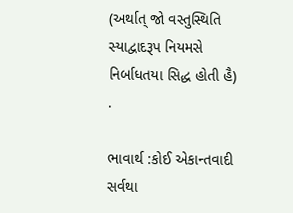(અર્થાત્ જો વસ્તુસ્થિતિ સ્યાદ્વાદરૂપ નિયમસે નિર્બાધતયા સિદ્ધ હોતી હૈ) .

ભાવાર્થ :કોઈ એકાન્તવાદી સર્વથા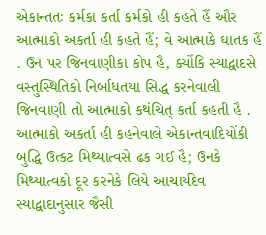એકાન્તતઃ કર્મકા કર્તા કર્મકો હી કહતે હૈં ઔર આત્માકો અકર્તા હી કહતે હૈં; વે આત્માકે ઘાતક હૈં . ઉન પર જિનવાણીકા કોપ હૈ, ક્યોંકિ સ્યાદ્વાદસે વસ્તુસ્થિતિકો નિર્બાધતયા સિદ્ધ કરનેવાલી જિનવાણી તો આત્માકો કથંચિત્ કર્તા કહતી હૈ . આત્માકો અકર્તા હી કહનેવાલે એકાન્તવાદિયોંકી બુદ્ધિ ઉત્કટ મિથ્યાત્વસે ઢક ગઈ હૈ; ઉનકે મિથ્યાત્વકો દૂર કરનેકે લિયે આચાર્યદેવ સ્યાદ્વાદાનુસાર જૈસી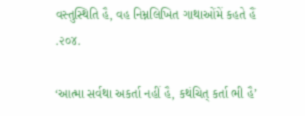વસ્તુસ્થિતિ હૈ, વહ નિમ્નલિખિત ગાથાઓંમેં કહતે હૈં .૨૦૪.

‘આત્મા સર્વથા અકર્તા નહીં હૈ, કથંચિત્ કર્તા ભી હૈ’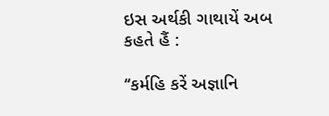ઇસ અર્થકી ગાથાયેં અબ કહતે હૈં :

‘‘કર્મહિ કરેં અજ્ઞાનિ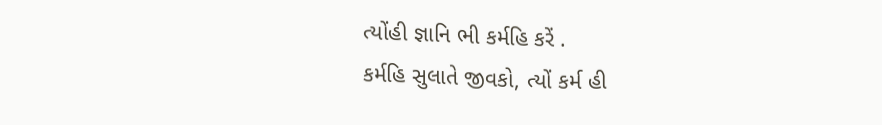ત્યોંહી જ્ઞાનિ ભી કર્મહિ કરેં .
કર્મહિ સુલાતે જીવકો, ત્યોં કર્મ હી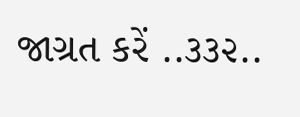જાગ્રત કરેં ..૩૩૨..